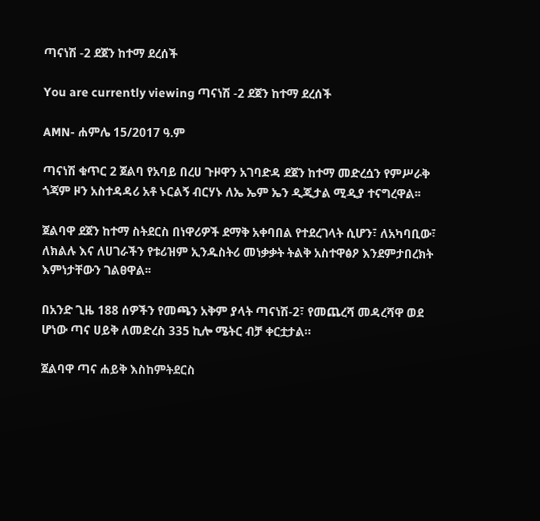ጣናነሽ -2 ደጀን ከተማ ደረሰች

You are currently viewing ጣናነሽ -2 ደጀን ከተማ ደረሰች

AMN- ሐምሌ 15/2017 ዓ.ም

ጣናነሽ ቁጥር 2 ጀልባ የአባይ በረሀ ጉዞዋን አገባድዳ ደጀን ከተማ መድረሷን የምሥራቅ ጎጃም ዞን አስተዳዳሪ አቶ ኑርልኝ ብርሃኑ ለኤ ኤም ኤን ዲጂታል ሚዲያ ተናግረዋል፡፡

ጀልባዋ ደጀን ከተማ ስትደርስ በነዋሪዎች ደማቅ አቀባበል የተደረገላት ሲሆን፣ ለአካባቢው፣ ለክልሉ እና ለሀገራችን የቱሪዝም ኢንዱስትሪ መነቃቃት ትልቅ አስተዋፅዖ እንደምታበረክት እምነታቸውን ገልፀዋል፡፡

በአንድ ጊዜ 188 ሰዎችን የመጫን አቅም ያላት ጣናነሽ-2፣ የመጨረሻ መዳረሻዋ ወደ ሆነው ጣና ሀይቅ ለመድረስ 335 ኪሎ ሜትር ብቻ ቀርቷታል።

ጀልባዋ ጣና ሐይቅ እስከምትደርስ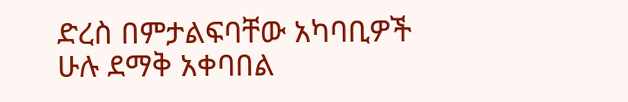ድረስ በምታልፍባቸው አካባቢዎች ሁሉ ደማቅ አቀባበል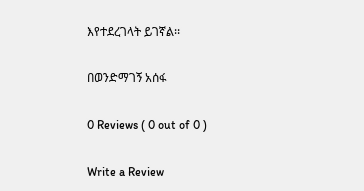እየተደረገላት ይገኛል፡፡

በወንድማገኝ አሰፋ

0 Reviews ( 0 out of 0 )

Write a Review